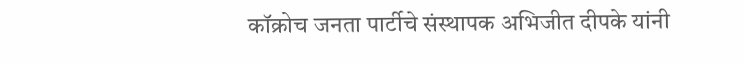कॉक्रोच जनता पार्टीचे संस्थापक अभिजीत दीपके यांनी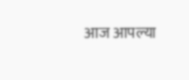आज आपल्या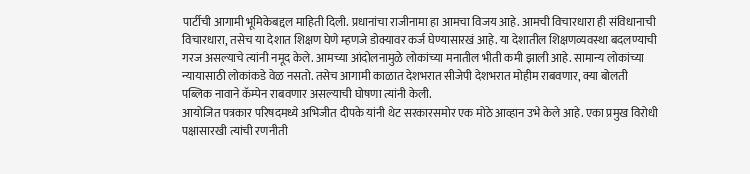पार्टीची आगामी भूमिकेबद्दल माहिती दिली. प्रधानांचा राजीनामा हा आमचा विजय आहे. आमची विचारधारा ही संविधानाची विचारधारा, तसेच या देशात शिक्षण घेणे म्हणजे डोक्यावर कर्ज घेण्यासारखं आहे. या देशातील शिक्षणव्यवस्था बदलण्याची गरज असल्याचे त्यांनी नमूद केले. आमच्या आंदोलनामुळे लोकांच्या मनातील भीती कमी झाली आहे. सामान्य लोकांच्या न्यायासाठी लोकांकडे वेळ नसतो. तसेच आगामी काळात देशभरात सीजेपी देशभरात मोहीम राबवणार, क्या बोलती पब्लिक नावाने कॅम्पेन राबवणार असल्याची घोषणा त्यांनी केली.
आयोजित पत्रकार परिषदमध्ये अभिजीत दीपके यांनी थेट सरकारसमोर एक मोठे आव्हान उभे केले आहे. एका प्रमुख विरोधी पक्षासारखी त्यांची रणनीती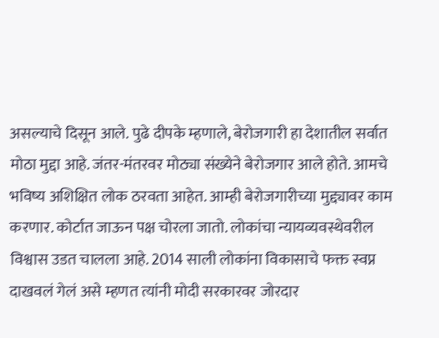असल्याचे दिसून आले. पुढे दीपके म्हणाले, बेरोजगारी हा देशातील सर्वात मोठा मुद्दा आहे. जंतर-मंतरवर मोठ्या संख्येने बेरोजगार आले होते. आमचे भविष्य अशिक्षित लोक ठरवता आहेत. आम्ही बेरोजगारीच्या मुद्द्यावर काम करणार. कोर्टात जाऊन पक्ष चोरला जातो. लोकांचा न्यायव्यवस्थेवरील विश्वास उडत चालला आहे. 2014 साली लोकांना विकासाचे फक्त स्वप्न दाखवलं गेलं असे म्हणत त्यांनी मोदी सरकारवर जोरदार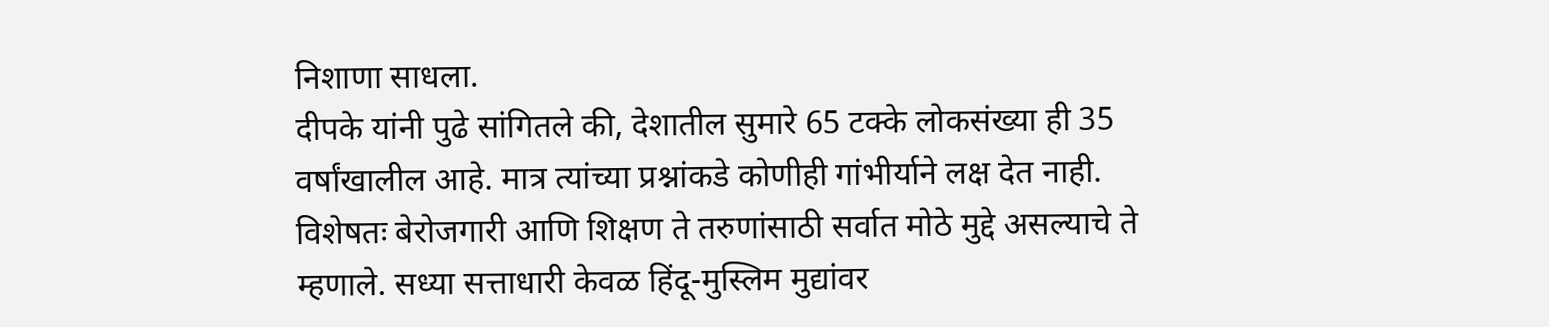निशाणा साधला.
दीपके यांनी पुढे सांगितले की, देशातील सुमारे 65 टक्के लोकसंख्या ही 35 वर्षांखालील आहे. मात्र त्यांच्या प्रश्नांकडे कोणीही गांभीर्याने लक्ष देत नाही. विशेषतः बेरोजगारी आणि शिक्षण ते तरुणांसाठी सर्वात मोठे मुद्दे असल्याचे ते म्हणाले. सध्या सत्ताधारी केवळ हिंदू-मुस्लिम मुद्यांवर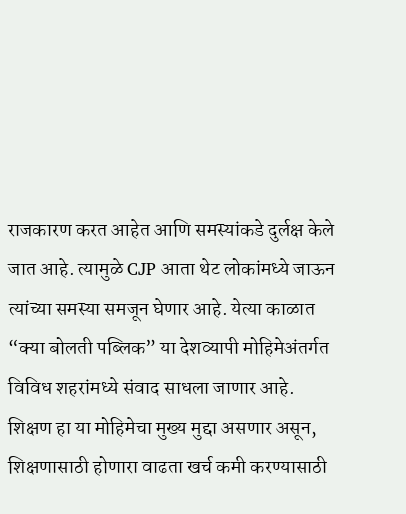राजकारण करत आहेत आणि समस्यांकडे दुर्लक्ष केले जात आहे. त्यामुळे CJP आता थेट लोकांमध्ये जाऊन त्यांच्या समस्या समजून घेणार आहे. येत्या काळात “क्या बोलती पब्लिक” या देशव्यापी मोहिमेअंतर्गत विविध शहरांमध्ये संवाद साधला जाणार आहे. शिक्षण हा या मोहिमेचा मुख्य मुद्दा असणार असून, शिक्षणासाठी होणारा वाढता खर्च कमी करण्यासाठी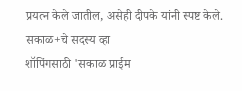प्रयत्न केले जातील, असेही दीपके यांनी स्पष्ट केले.
सकाळ+चे सदस्य व्हा
शॉपिंगसाठी 'सकाळ प्राईम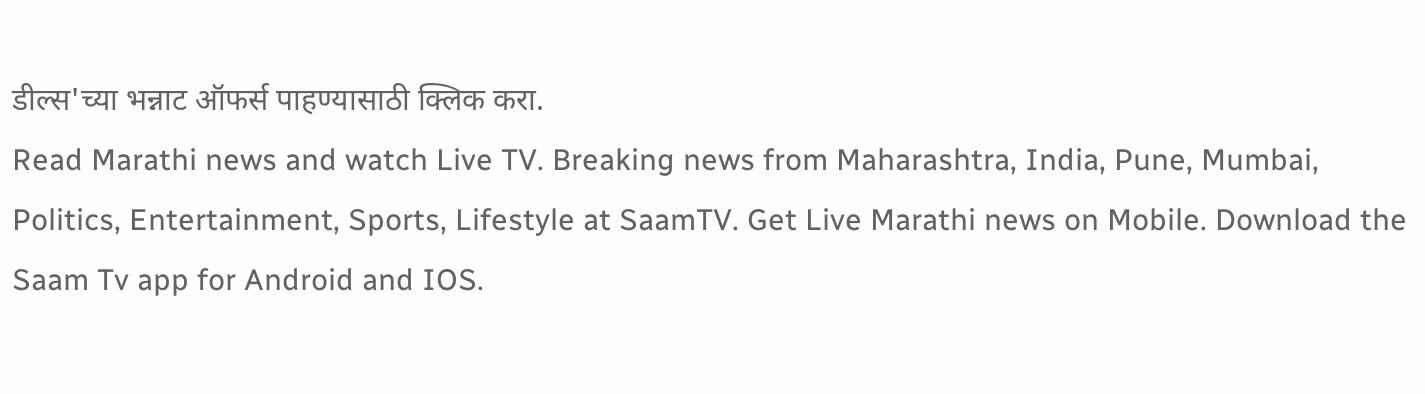डील्स'च्या भन्नाट ऑफर्स पाहण्यासाठी क्लिक करा.
Read Marathi news and watch Live TV. Breaking news from Maharashtra, India, Pune, Mumbai, Politics, Entertainment, Sports, Lifestyle at SaamTV. Get Live Marathi news on Mobile. Download the Saam Tv app for Android and IOS.